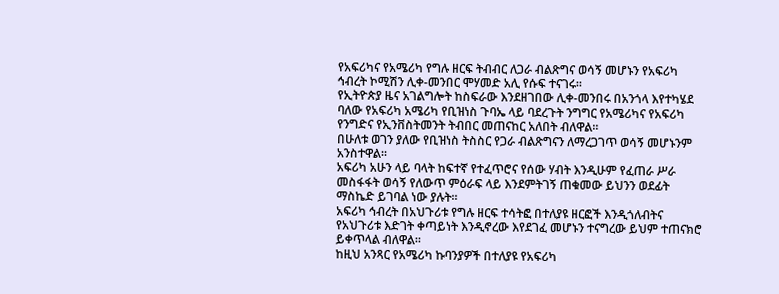የአፍሪካና የአሜሪካ የግሉ ዘርፍ ትብብር ለጋራ ብልጽግና ወሳኝ መሆኑን የአፍሪካ ኅብረት ኮሚሽን ሊቀ-መንበር ሞሃመድ አሊ የሱፍ ተናገሩ።
የኢትዮጵያ ዜና አገልግሎት ከስፍራው እንደዘገበው ሊቀ-መንበሩ በአንጎላ እየተካሄደ ባለው የአፍሪካ አሜሪካ የቢዝነስ ጉባኤ ላይ ባደረጉት ንግግር የአሜሪካና የአፍሪካ የንግድና የኢንቨስትመንት ትብበር መጠናከር አለበት ብለዋል።
በሁለቱ ወገን ያለው የቢዝነስ ትስስር የጋራ ብልጽግናን ለማረጋገጥ ወሳኝ መሆኑንም አንስተዋል።
አፍሪካ አሁን ላይ ባላት ከፍተኛ የተፈጥሮና የሰው ሃብት እንዲሁም የፈጠራ ሥራ መስፋፋት ወሳኝ የለውጥ ምዕራፍ ላይ እንደምትገኝ ጠቁመው ይህንን ወደፊት ማስኬድ ይገባል ነው ያሉት።
አፍሪካ ኅብረት በአህጉሪቱ የግሉ ዘርፍ ተሳትፎ በተለያዩ ዘርፎች እንዲጎለብትና የአህጉሪቱ እድገት ቀጣይነት እንዲኖረው እየደገፈ መሆኑን ተናግረው ይህም ተጠናክሮ ይቀጥላል ብለዋል።
ከዚህ አንጻር የአሜሪካ ኩባንያዎች በተለያዩ የአፍሪካ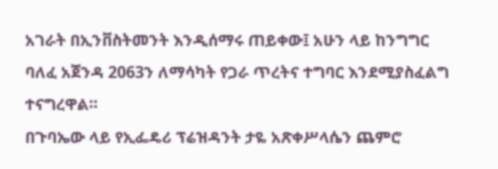አገራት በኢንቨስትመንት እንዲሰማሩ ጠይቀው፤ አሁን ላይ ከንግግር ባለፈ አጀንዳ 2063ን ለማሳካት የጋራ ጥረትና ተግባር እንደሚያስፈልግ ተናግረዋል።
በጉባኤው ላይ የኢፌዴሪ ፕሬዝዳንት ታዬ አጽቀሥላሴን ጨምሮ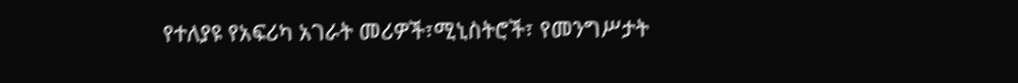የተለያዩ የአፍሪካ አገራት መሪዎች፣ሚኒስትሮች፣ የመንግሥታት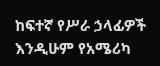ከፍተኛ የሥራ ኃላፊዎች እንዲሁም የአሜሪካ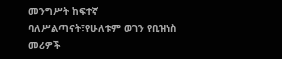መንግሥት ከፍተኛ ባለሥልጣናት፣የሁለቱም ወገን የቢዝነስ መሪዎች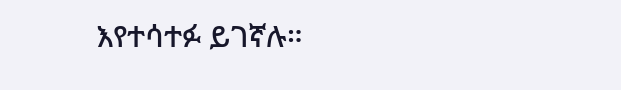እየተሳተፉ ይገኛሉ።